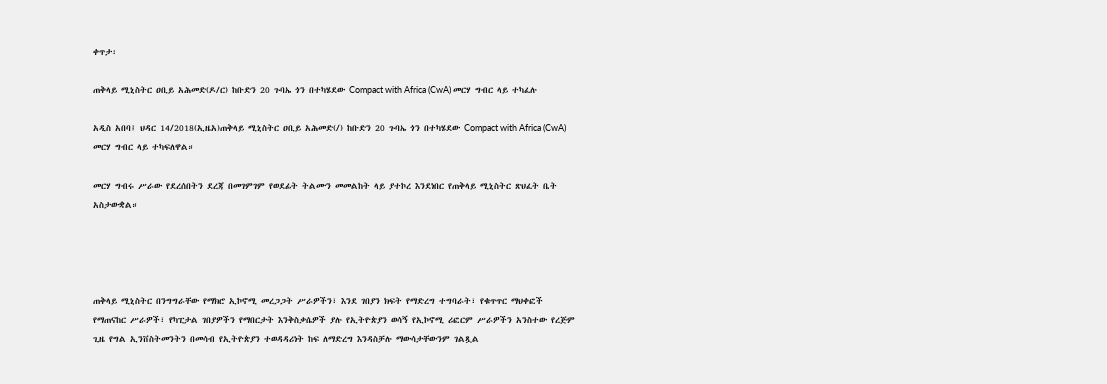ቀጥታ፡

ጠቅላይ ሚኒስትር ዐቢይ አሕመድ(ዶ/ር) ከቡድን 20 ጉባኤ ጎን በተካሄደው Compact with Africa (CwA) መርሃ ግብር ላይ ተካፈሉ

አዲስ አበባ፤ ህዳር 14/2018(ኢዜአ)ጠቅላይ ሚኒስትር ዐቢይ አሕመድ(/) ከቡድን 20 ጉባኤ ጎን በተካሄደው Compact with Africa (CwA) መርሃ ግብር ላይ ተካፍለዋል።

መርሃ ግብሩ ሥራው የደረሰበትን ደረጃ በመገምገም የወደፊት ትልሙን መመልከት ላይ ያተኮረ እንደነበር የጠቅላይ ሚኒስትር ጽህፈት ቤት አስታውቋል።




ጠቅላይ ሚኒስትር በንግግራቸው የማክሮ ኢኮኖሚ መረጋጋት ሥራዎችን፣ እንደ ገበያን ክፍት የማድረግ ተግባራት፣ የቁጥጥር ማህቀፎች የማጠናከር ሥራዎች፣ የካፒታል ገበያዎችን የማበርታት እንቅስቃሴዎች ያሉ የኢትዮጵያን ወሳኝ የኢኮኖሚ ሪፎርም ሥራዎችን አንስተው የረጅም ጊዜ የግል ኢንቨስትመንትን በመሳብ የኢትዮጵያን ተወዳዳሪነት ከፍ ለማድረግ እንዳስቻሉ ማውሳታቸውንም ገልጿል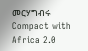መርሃግብሩ Compact with Africa 2.0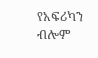የአፍሪካን ብሎም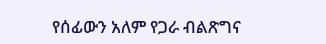የሰፊውን አለም የጋራ ብልጽግና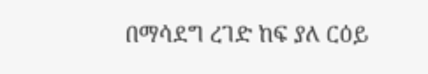በማሳደግ ረገድ ከፍ ያለ ርዕይ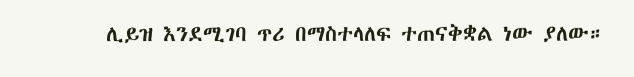ሊይዝ እንደሚገባ ጥሪ በማስተላለፍ ተጠናቅቋል ነው ያለው።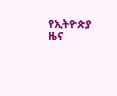የኢትዮጵያ ዜና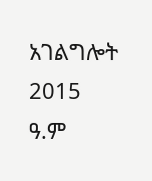አገልግሎት
2015
ዓ.ም